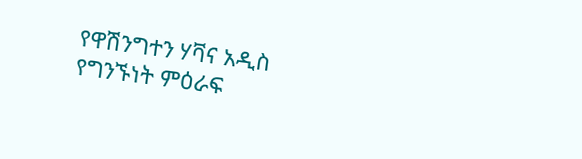የዋሽንግተን ሃቫና አዲስ የግንኙነት ምዕራፍ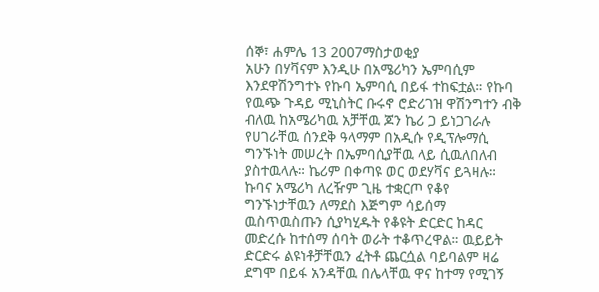ሰኞ፣ ሐምሌ 13 2007ማስታወቂያ
አሁን በሃቫናም እንዲሁ በአሜሪካን ኤምባሲም እንደዋሽንግተኑ የኩባ ኤምባሲ በይፋ ተከፍቷል። የኩባ የዉጭ ጉዳይ ሚኒስትር ቡሩኖ ሮድሪገዝ ዋሽንግተን ብቅ ብለዉ ከአሜሪካዉ አቻቸዉ ጆን ኬሪ ጋ ይነጋገራሉ የሀገራቸዉ ሰንደቅ ዓላማም በአዲሱ የዲፕሎማሲ ግንኙነት መሠረት በኤምባሲያቸዉ ላይ ሲዉለበለብ ያስተዉላሉ። ኬሪም በቀጣዩ ወር ወደሃቫና ይጓዛሉ። ኩባና አሜሪካ ለረዥም ጊዜ ተቋርጦ የቆየ ግንኙነታቸዉን ለማደስ እጅግም ሳይሰማ ዉስጥዉስጡን ሲያካሂዱት የቆዩት ድርድር ከዳር መድረሱ ከተሰማ ሰባት ወራት ተቆጥረዋል። ዉይይት ድርድሩ ልዩነቶቻቸዉን ፈትቶ ጨርሷል ባይባልም ዛሬ ደግሞ በይፋ አንዳቸዉ በሌላቸዉ ዋና ከተማ የሚገኝ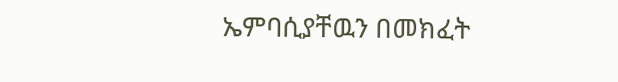ኤምባሲያቸዉን በመክፈት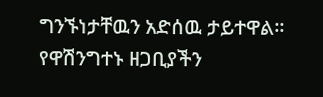ግንኙነታቸዉን አድሰዉ ታይተዋል። የዋሽንግተኑ ዘጋቢያችን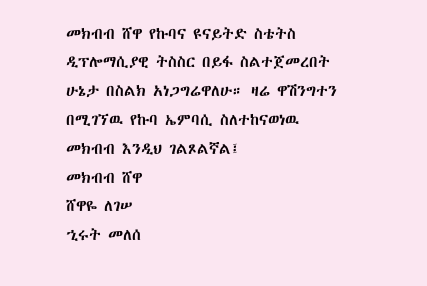መክብብ ሸዋ የኩባና ዩናይትድ ስቴትስ ዲፕሎማሲያዊ ትስስር በይፋ ስልተጀመረበት ሁኔታ በስልክ አነጋግሬዋለሁ። ዛሬ ዋሽንግተን በሚገኘዉ የኩባ ኤምባሲ ስለተከናወነዉ መክብብ እንዲህ ገልጾልኛል፤
መክብብ ሸዋ
ሸዋዬ ለገሠ
ኂሩት መለሰ